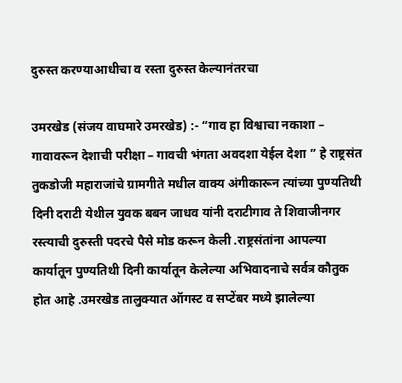दुरुस्त करण्याआधीचा व रस्ता दुरुस्त केल्यानंतरचा

उमरखेड (संजय वाघमारे उमरखेड) :- “गाव हा विश्वाचा नकाशा – गावावरून देशाची परीक्षा – गावची भंगता अवदशा येईल देशा ” हे राष्ट्रसंत तुकडोजी महाराजांचे ग्रामगीते मधील वाक्य अंगीकारून त्यांच्या पुण्यतिथी दिनी दराटी येथील युवक बबन जाधव यांनी दराटीगाव ते शिवाजीनगर रस्त्याची दुरुस्ती पदरचे पैसे मोड करून केली .राष्ट्रसंतांना आपल्या कार्यातून पुण्यतिथी दिनी कार्यातून केलेल्या अभिवादनाचे सर्वत्र कौतुक होत आहे .उमरखेड तालुक्यात ऑगस्ट व सप्टेंबर मध्ये झालेल्या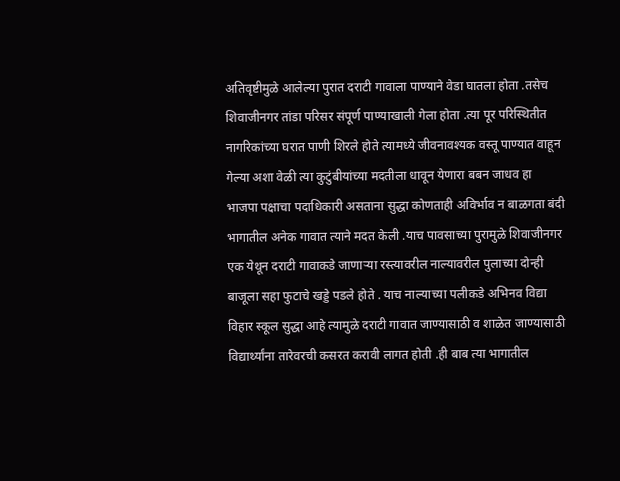अतिवृष्टीमुळे आलेल्या पुरात दराटी गावाला पाण्याने वेडा घातला होता .तसेच शिवाजीनगर तांडा परिसर संपूर्ण पाण्याखाली गेला होता .त्या पूर परिस्थितीत नागरिकांच्या घरात पाणी शिरले होते त्यामध्ये जीवनावश्यक वस्तू पाण्यात वाहून गेल्या अशा वेळी त्या कुटुंबीयांच्या मदतीला धावून येणारा बबन जाधव हा भाजपा पक्षाचा पदाधिकारी असताना सुद्धा कोणताही अविर्भाव न बाळगता बंदी भागातील अनेक गावात त्याने मदत केली .याच पावसाच्या पुरामुळे शिवाजीनगर एक येथून दराटी गावाकडे जाणाऱ्या रस्त्यावरील नाल्यावरील पुलाच्या दोन्ही बाजूला सहा फुटाचे खड्डे पडले होते . याच नाल्याच्या पलीकडे अभिनव विद्या विहार स्कूल सुद्धा आहे त्यामुळे दराटी गावात जाण्यासाठी व शाळेत जाण्यासाठी विद्यार्थ्यांना तारेवरची कसरत करावी लागत होती .ही बाब त्या भागातील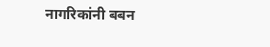नागरिकांनी बबन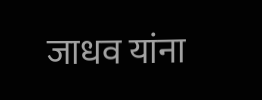जाधव यांना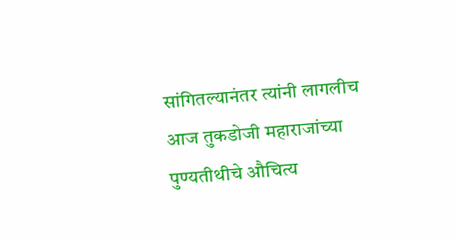सांगितल्यानंतर त्यांनी लागलीच आज तुकडोजी महाराजांच्या पुण्यतीथीचे औचित्य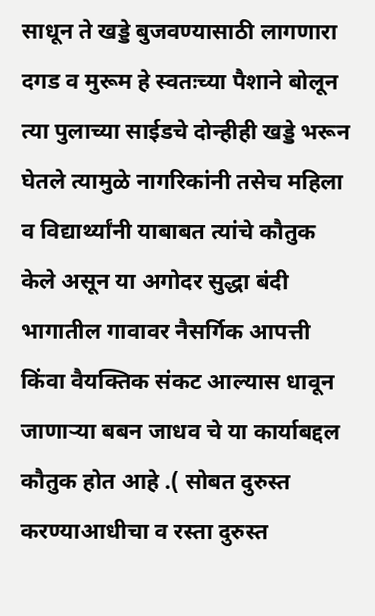साधून ते खड्डे बुजवण्यासाठी लागणारा दगड व मुरूम हे स्वतःच्या पैशाने बोलून त्या पुलाच्या साईडचे दोन्हीही खड्डे भरून घेतले त्यामुळे नागरिकांनी तसेच महिला व विद्यार्थ्यांनी याबाबत त्यांचे कौतुक केले असून या अगोदर सुद्धा बंदी भागातील गावावर नैसर्गिक आपत्ती किंवा वैयक्तिक संकट आल्यास धावून जाणाऱ्या बबन जाधव चे या कार्याबद्दल कौतुक होत आहे .( सोबत दुरुस्त करण्याआधीचा व रस्ता दुरुस्त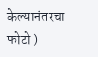केल्यानंतरचा फोटो )